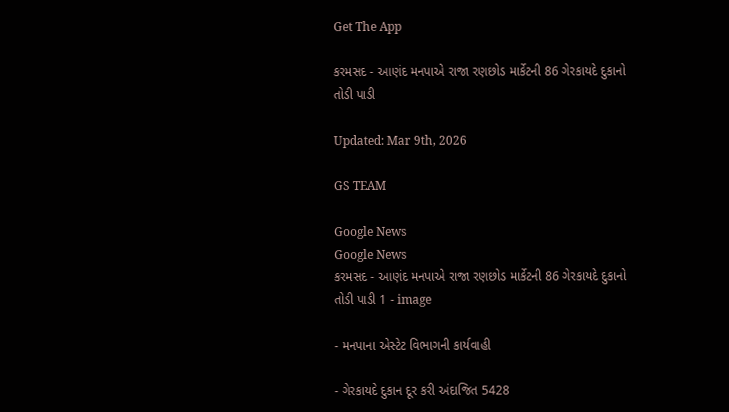Get The App

કરમસદ - આણંદ મનપાએ રાજા રણછોડ માર્કેટની 86 ગેરકાયદે દુકાનો તોડી પાડી

Updated: Mar 9th, 2026

GS TEAM

Google News
Google News
કરમસદ - આણંદ મનપાએ રાજા રણછોડ માર્કેટની 86 ગેરકાયદે દુકાનો તોડી પાડી 1 - image

- મનપાના એસ્ટેટ વિભાગની કાર્યવાહી

- ગેરકાયદે દુકાન દૂર કરી અંદાજિત 5428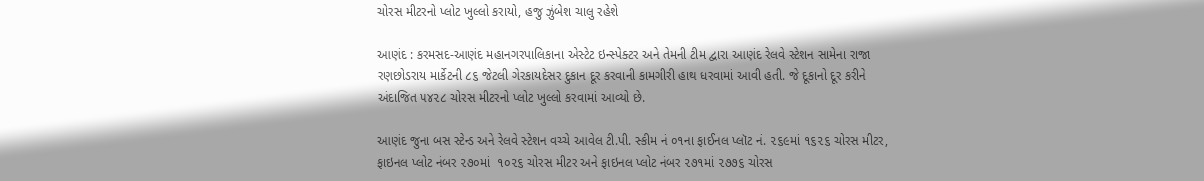ચોરસ મીટરનો પ્લોટ ખુલ્લો કરાયો, હજુ ઝુંબેશ ચાલુ રહેશે

આણંદ : કરમસદ-આણંદ મહાનગરપાલિકાના એસ્ટેટ ઇન્સ્પેક્ટર અને તેમની ટીમ દ્વારા આણંદ રેલવે સ્ટેશન સામેના રાજા રણછોડરાય માર્કેટની ૮૬ જેટલી ગેરકાયદેસર દુકાન દૂર કરવાની કામગીરી હાથ ધરવામાં આવી હતી. જે દૂકાનો દૂર કરીને અંદાજિત ૫૪૨૮ ચોરસ મીટરનો પ્લોટ ખુલ્લો કરવામાં આવ્યો છે.

આણંદ જુના બસ સ્ટેન્ડ અને રેલવે સ્ટેશન વચ્ચે આવેલ ટી.પી. સ્કીમ નં ૦૧ના ફાઈનલ પ્લૉટ નં. ૨૬૯માં ૧૬૨૬ ચોરસ મીટર, ફાઇનલ પ્લોટ નંબર ૨૭૦માં  ૧૦૨૬ ચોરસ મીટર અને ફાઇનલ પ્લોટ નંબર ૨૭૧માં ૨૭૭૬ ચોરસ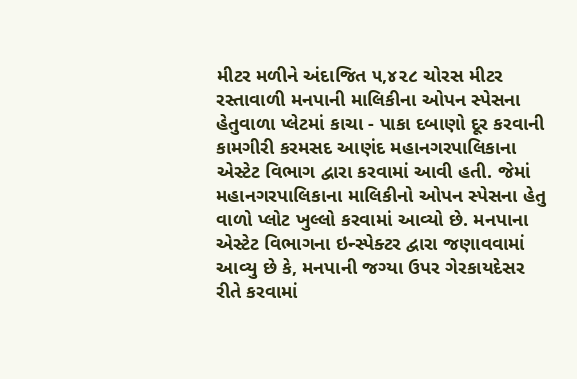મીટર મળીને અંદાજિત ૫,૪૨૮ ચોરસ મીટર રસ્તાવાળી મનપાની માલિકીના ઓપન સ્પેસના હેતુવાળા પ્લેટમાં કાચા - પાકા દબાણો દૂર કરવાની કામગીરી કરમસદ આણંદ મહાનગરપાલિકાના એસ્ટેટ વિભાગ દ્વારા કરવામાં આવી હતી. જેમાં મહાનગરપાલિકાના માલિકીનો ઓપન સ્પેસના હેતુ વાળો પ્લોટ ખુલ્લો કરવામાં આવ્યો છે. મનપાના એસ્ટેટ વિભાગના ઇન્સ્પેક્ટર દ્વારા જણાવવામાં આવ્યુ છે કે, મનપાની જગ્યા ઉપર ગેરકાયદેસર રીતે કરવામાં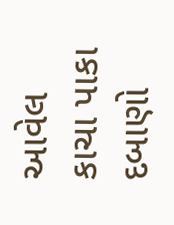આવેલ કાચા પાકા દબાણો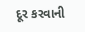દૂર કરવાની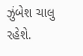ઝુંબેશ ચાલુ રહેશે.